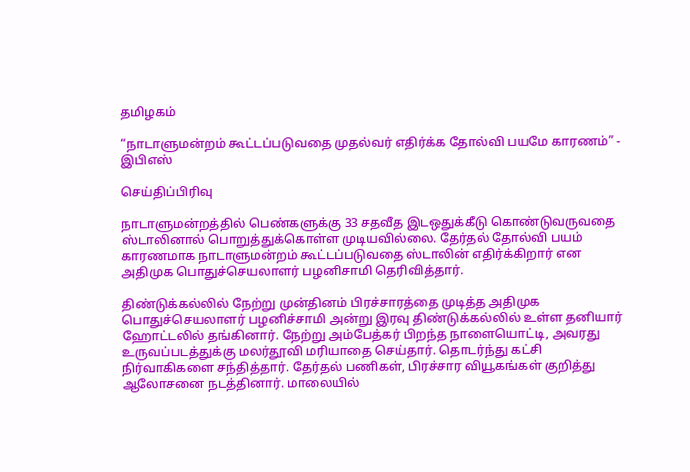தமிழகம்

“நாடாளுமன்றம் கூட்டப்படுவதை முதல்வர் எதிர்க்க தோல்வி பயமே காரணம்” - இபிஎஸ்

செய்திப்பிரிவு

நாடாளுமன்றத்தில் பெண்களுக்கு 33 சதவீத இடஒதுக்கீடு கொண்டுவருவதை ஸ்டாலினால் பொறுத்துக்கொள்ள முடியவில்லை. தேர்தல் தோல்வி பயம் காரணமாக நாடாளுமன்றம் கூட்டப்படுவதை ஸ்டாலின் எதிர்க்கிறார் என அதிமுக பொதுச்செயலாளர் பழனிசாமி தெரிவித்தார்.

திண்டுக்கல்லில் நேற்று முன்தினம் பிரச்சாரத்தை முடித்த அதிமுக பொதுச்செயலாளர் பழனிச்சாமி அன்று இரவு திண்டுக்கல்லில் உள்ள தனியார் ஹோட்டலில் தங்கினார். நேற்று அம்பேத்கர் பிறந்த நாளையொட்டி, அவரது உருவப்படத்துக்கு மலர்தூவி மரியாதை செய்தார். தொடர்ந்து கட்சி நிர்வாகிகளை சந்தித்தார். தேர்தல் பணிகள், பிரச்சார வியூகங்கள் குறித்து ஆலோசனை நடத்தினார். மாலையில்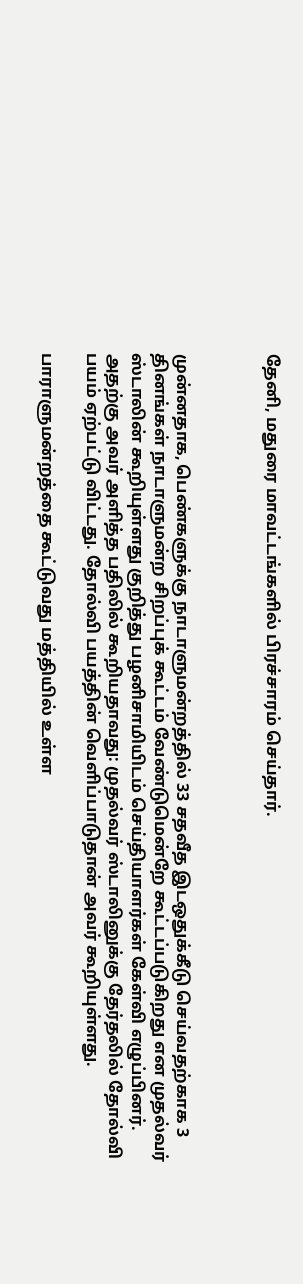தேனி, மதுரை மாவட்டங்களில் பிரச்சாரம் செய்தார்.



முன்னதாக, பெண்களுக்கு நாடாளுமன்றத்தில் 33 சதவீத இடஒதுக்கீடு செய்வதற்காக 3 தினங்கள் நாடாளுமன்ற சிறப்புக் கூட்டம் வேண்டுமென்றே கூட்டப்படுகிறது என முதல்வர் ஸ்டாலின் கூறியுள்ளது குறித்து பழனிசாமியிடம் செய்தியாளர்கள் கேள்வி எழுப்பினர். அதற்கு அவர் அளித்த பதிலில் கூறியதாவது: முதல்வர் ஸ்டாலினுக்கு தேர்தலில் தோல்வி பயம் ஏற்பட்டு விட்டது. தோல்வி பயத்தின் வெளிப்பாடுதான் அவர் கூறியுள்ளது.

பாராளுமன்றத்தை கூட்டுவது மத்தியில் உள்ள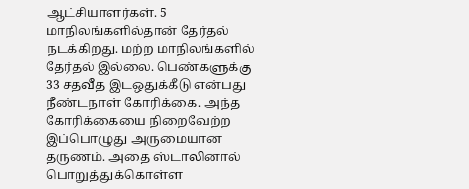ஆட்சியாளர்கள். 5 மாநிலங்களில்தான் தேர்தல் நடக்கிறது. மற்ற மாநிலங்களில் தேர்தல் இல்லை. பெண்களுக்கு 33 சதவீத இடஒதுக்கீடு என்பது நீண்டநாள் கோரிக்கை. அந்த கோரிக்கையை நிறைவேற்ற இப்பொழுது அருமையான தருணம். அதை ஸ்டாலினால் பொறுத்துக்கொள்ள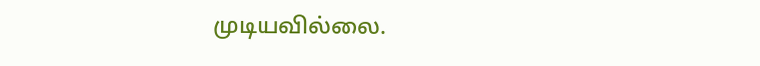முடியவில்லை.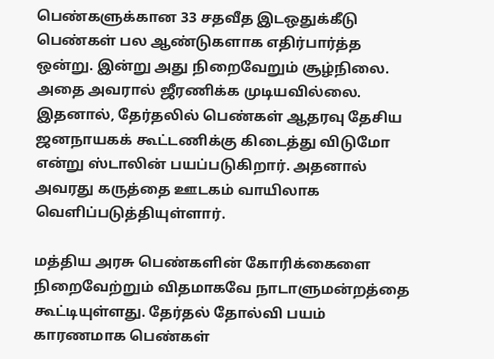பெண்களுக்கான 33 சதவீத இடஒதுக்கீடு பெண்கள் பல ஆண்டுகளாக எதிர்பார்த்த ஒன்று. இன்று அது நிறைவேறும் சூழ்நிலை. அதை அவரால் ஜீரணிக்க முடியவில்லை. இதனால், தேர்தலில் பெண்கள் ஆதரவு தேசிய ஜனநாயகக் கூட்டணிக்கு கிடைத்து விடுமோ என்று ஸ்டாலின் பயப்படுகிறார். அதனால் அவரது கருத்தை ஊடகம் வாயிலாக வெளிப்படுத்தியுள்ளார்.

மத்திய அரசு பெண்களின் கோரிக்கைளை நிறைவேற்றும் விதமாகவே நாடாளுமன்றத்தை கூட்டியுள்ளது. தேர்தல் தோல்வி பயம் காரணமாக பெண்கள்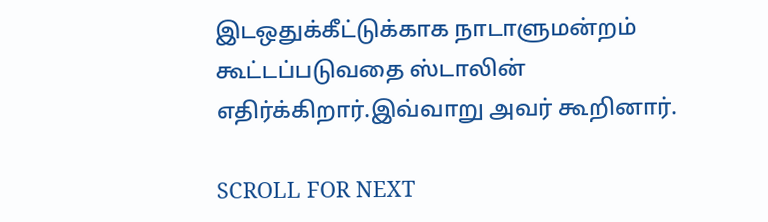இடஒதுக்கீட்டுக்காக நாடாளுமன்றம் கூட்டப்படுவதை ஸ்டாலின் எதிர்க்கிறார்.இவ்வாறு அவர் கூறினார்.

SCROLL FOR NEXT